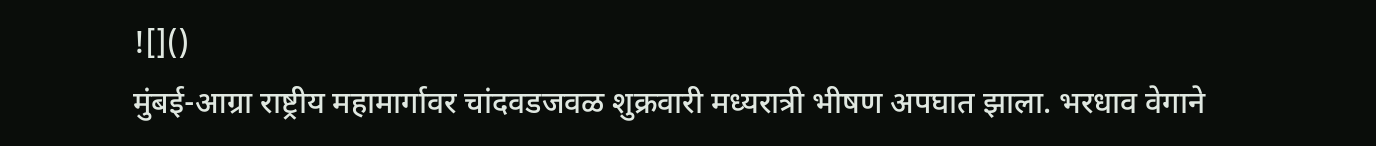![]()
मुंबई-आग्रा राष्ट्रीय महामार्गावर चांदवडजवळ शुक्रवारी मध्यरात्री भीषण अपघात झाला. भरधाव वेगाने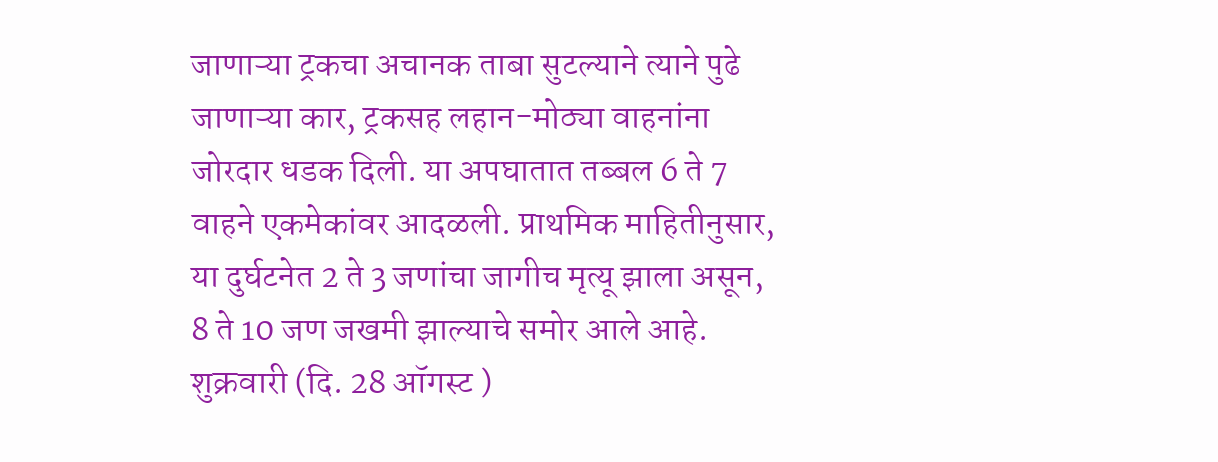जाणाऱ्या ट्रकचा अचानक ताबा सुटल्याने त्याने पुढे जाणाऱ्या कार, ट्रकसह लहान-मोठ्या वाहनांना जोरदार धडक दिली. या अपघातात तब्बल 6 ते 7 वाहने एकमेकांवर आदळली. प्राथमिक माहितीनुसार, या दुर्घटनेत 2 ते 3 जणांचा जागीच मृत्यू झाला असून, 8 ते 10 जण जखमी झाल्याचे समोर आले आहे.
शुक्रवारी (दि. 28 ऑगस्ट )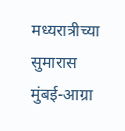मध्यरात्रीच्या सुमारास मुंबई-आग्रा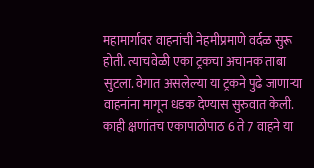महामार्गावर वाहनांची नेहमीप्रमाणे वर्दळ सुरू होती. त्याचवेळी एका ट्रकचा अचानक ताबा सुटला. वेगात असलेल्या या ट्रकने पुढे जाणाऱ्या वाहनांना मागून धडक देण्यास सुरुवात केली. काही क्षणांतच एकापाठोपाठ 6 ते 7 वाहने या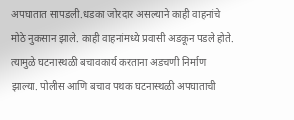अपघातात सापडली.धडका जोरदार असल्याने काही वाहनांचे मोठे नुकसान झाले. काही वाहनांमध्ये प्रवासी अडकून पडले होते. त्यामुळे घटनास्थळी बचावकार्य करताना अडचणी निर्माण झाल्या. पोलीस आणि बचाव पथक घटनास्थळी अपघाताची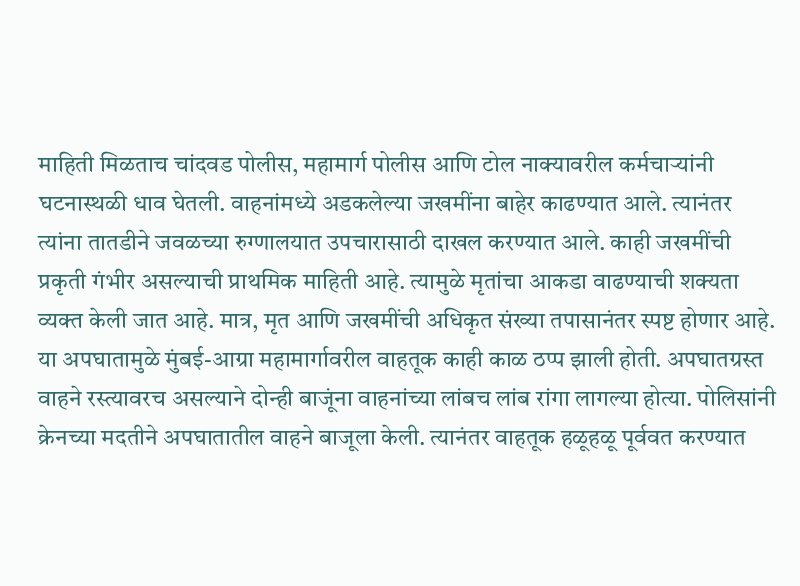माहिती मिळताच चांदवड पोलीस, महामार्ग पोलीस आणि टोल नाक्यावरील कर्मचाऱ्यांनी घटनास्थळी धाव घेतली. वाहनांमध्ये अडकलेल्या जखमींना बाहेर काढण्यात आले. त्यानंतर त्यांना तातडीने जवळच्या रुग्णालयात उपचारासाठी दाखल करण्यात आले. काही जखमींची प्रकृती गंभीर असल्याची प्राथमिक माहिती आहे. त्यामुळे मृतांचा आकडा वाढण्याची शक्यता व्यक्त केली जात आहे. मात्र, मृत आणि जखमींची अधिकृत संख्या तपासानंतर स्पष्ट होणार आहे. या अपघातामुळे मुंबई-आग्रा महामार्गावरील वाहतूक काही काळ ठप्प झाली होती. अपघातग्रस्त वाहने रस्त्यावरच असल्याने दोन्ही बाजूंना वाहनांच्या लांबच लांब रांगा लागल्या होत्या. पोलिसांनी क्रेनच्या मदतीने अपघातातील वाहने बाजूला केली. त्यानंतर वाहतूक हळूहळू पूर्ववत करण्यात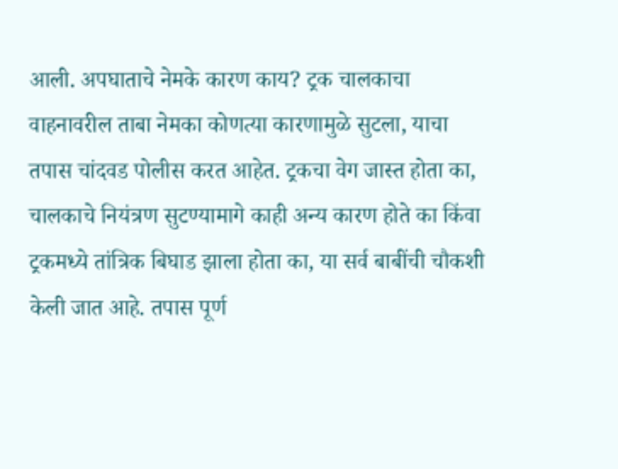आली. अपघाताचे नेमके कारण काय? ट्रक चालकाचा वाहनावरील ताबा नेमका कोणत्या कारणामुळे सुटला, याचा तपास चांदवड पोलीस करत आहेत. ट्रकचा वेग जास्त होता का, चालकाचे नियंत्रण सुटण्यामागे काही अन्य कारण होते का किंवा ट्रकमध्ये तांत्रिक बिघाड झाला होता का, या सर्व बाबींची चौकशी केली जात आहे. तपास पूर्ण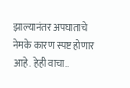झाल्यानंतर अपघाताचे नेमके कारण स्पष्ट होणार आहे. हेही वाचा..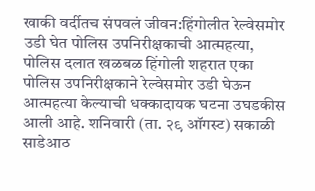खाकी वर्दीतच संपवलं जीवन:हिंगोलीत रेल्वेसमोर उडी घेत पोलिस उपनिरीक्षकाची आत्महत्या, पोलिस दलात खळबळ हिंगोली शहरात एका पोलिस उपनिरीक्षकाने रेल्वेसमोर उडी घेऊन आत्महत्या केल्याची धक्कादायक घटना उघडकीस आली आहे. शनिवारी (ता. २९ ऑगस्ट) सकाळी साडेआठ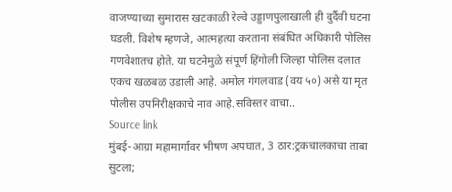वाजण्याच्या सुमारास खटकाळी रेल्वे उड्डाणपुलाखाली ही दुर्दैवी घटना घडली. विशेष म्हणजे, आत्महत्या करताना संबंधित अधिकारी पोलिस गणवेशातच होते. या घटनेमुळे संपूर्ण हिंगोली जिल्हा पोलिस दलात एकच खळबळ उडाली आहे. अमोल गंगलवाड (वय ५०) असे या मृत पोलीस उपनिरीक्षकाचे नाव आहे.सविस्तर वाचा..
Source link
मुंबई-आग्रा महामार्गावर भीषण अपघात, 3 ठार:ट्रकचालकाचा ताबा सुटला;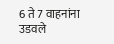6 ते 7 वाहनांना उडवले